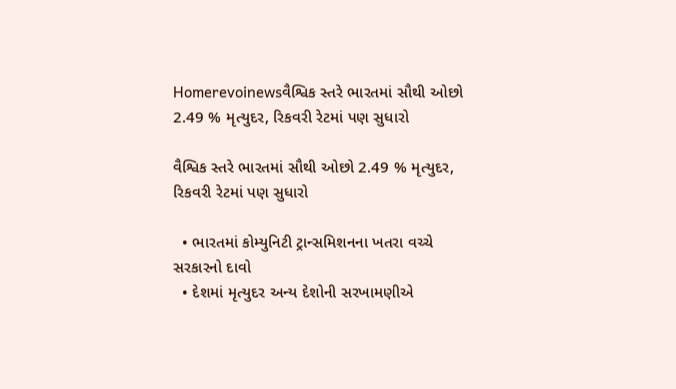Homerevoinewsવૈશ્વિક સ્તરે ભારતમાં સૌથી ઓછો 2.49 % મૃત્યુદર, રિકવરી રેટમાં પણ સુધારો

વૈશ્વિક સ્તરે ભારતમાં સૌથી ઓછો 2.49 % મૃત્યુદર, રિકવરી રેટમાં પણ સુધારો

  • ભારતમાં કોમ્યુનિટી ટ્રાન્સમિશનના ખતરા વચ્ચે સરકારનો દાવો
  • દેશમાં મૃત્યુદર અન્ય દેશોની સરખામણીએ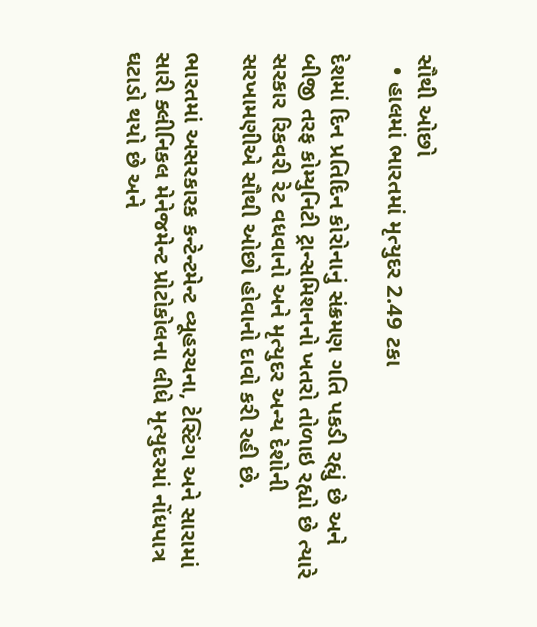સૌથી ઓછો
  • હાલમાં ભારતમાં મૃત્યુદર 2.49 ટકા

દેશમાં દિન પ્રતિદિન કોરોનાનું સંક્રમણ ગતિ પકડી રહ્યું છે અને બીજી તરફ કોમ્યુનિટી ટ્રાન્સમિશનનો ખતરો તોળાઇ રહ્યો છે ત્યારે સરકાર રિકવરી રેટ વધવાનો અને મૃત્યુદર અન્ય દેશોની સરખામણીએ સૌથી ઓછો હોવાનો દાવો કરી રહી છે.

ભારતમાં અસરકારક કન્ટેન્ટમેન્ટ વ્યૂહરચના, ટેસ્ટિંગ અને સારામાં સારી ક્લીનિકલ મેનેજમેન્ટ પ્રોટોકોલના લીધે મૃત્યુદરમાં નોંધપાત્ર ઘટાડો થયો છે અને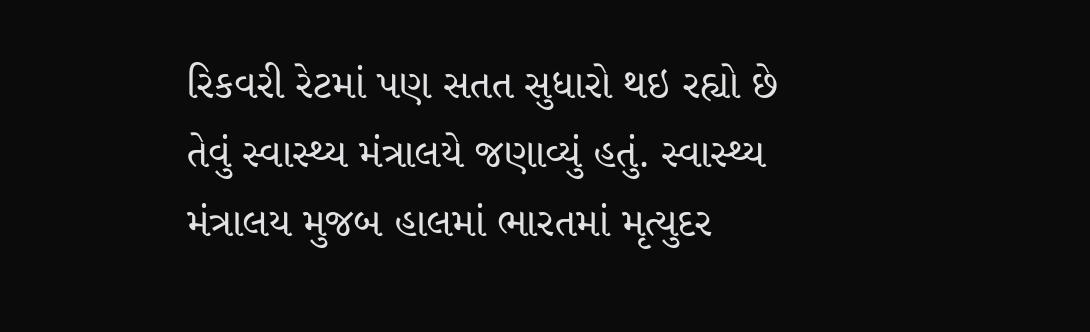રિકવરી રેટમાં પણ સતત સુધારો થઇ રહ્યો છે તેવું સ્વાસ્થ્ય મંત્રાલયે જણાવ્યું હતું. સ્વાસ્થ્ય મંત્રાલય મુજબ હાલમાં ભારતમાં મૃત્યુદર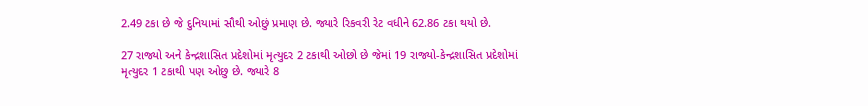2.49 ટકા છે જે દુનિયામાં સૌથી ઓછું પ્રમાણ છે. જ્યારે રિકવરી રેટ વધીને 62.86 ટકા થયો છે.

27 રાજ્યો અને કેન્દ્રશાસિત પ્રદેશોમાં મૃત્યુદર 2 ટકાથી ઓછો છે જેમાં 19 રાજ્યો-કેન્દ્રશાસિત પ્રદેશોમાં મૃત્યુદર 1 ટકાથી પણ ઓછુ છે. જ્યારે 8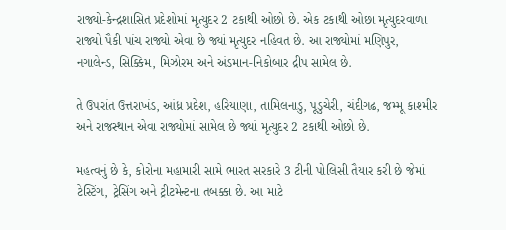રાજ્યો-કેન્દ્રશાસિત પ્રદેશોમાં મૃત્યુદર 2 ટકાથી ઓછો છે. એક ટકાથી ઓછા મૃત્યુદરવાળા રાજ્યો પૈકી પાંચ રાજ્યો એવા છે જ્યાં મૃત્યુદર નહિવત છે. આ રાજ્યોમાં મણિપુર, નગાલેન્ડ, સિક્કિમ, મિઝોરમ અને અંડમાન-નિકોબાર દ્રીપ સામેલ છે.

તે ઉપરાંત ઉત્તરાખંડ, આંધ્ર પ્રદેશ, હરિયાણા, તામિલનાડુ, પૂડુચેરી, ચંદીગઢ, જમ્મૂ કાશ્મીર અને રાજસ્થાન એવા રાજ્યોમાં સામેલ છે જ્યાં મૃત્યુદર 2 ટકાથી ઓછો છે.

મહત્વનું છે કે, કોરોના મહામારી સામે ભારત સરકારે 3 ટીની પોલિસી તૈયાર કરી છે જેમાં ટેસ્ટિંગ, ટ્રેસિંગ અને ટ્રીટમેન્ટના તબક્કા છે. આ માટે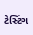ટેસ્ટિંગ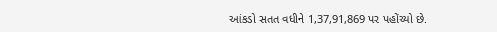આંકડો સતત વધીને 1,37,91,869 પર પહોંચ્યો છે.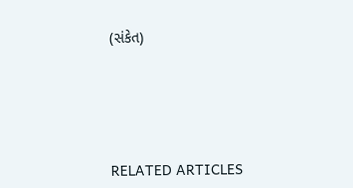(સંકેત)





RELATED ARTICLES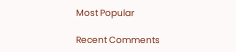Most Popular

Recent Comments